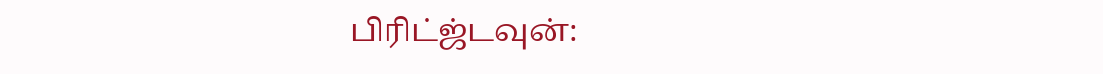பிரிட்ஜ்டவுன்: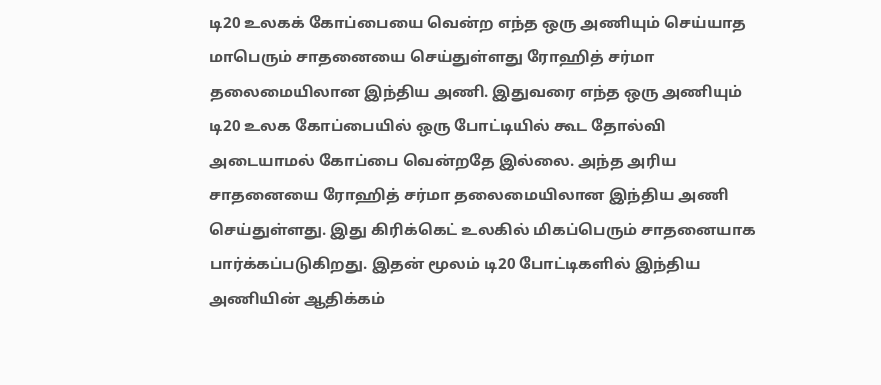டி20 உலகக் கோப்பையை வென்ற எந்த ஒரு அணியும் செய்யாத மாபெரும் சாதனையை செய்துள்ளது ரோஹித் சர்மா தலைமையிலான இந்திய அணி. இதுவரை எந்த ஒரு அணியும் டி20 உலக கோப்பையில் ஒரு போட்டியில் கூட தோல்வி அடையாமல் கோப்பை வென்றதே இல்லை. அந்த அரிய சாதனையை ரோஹித் சர்மா தலைமையிலான இந்திய அணி செய்துள்ளது. இது கிரிக்கெட் உலகில் மிகப்பெரும் சாதனையாக பார்க்கப்படுகிறது. இதன் மூலம் டி20 போட்டிகளில் இந்திய அணியின் ஆதிக்கம்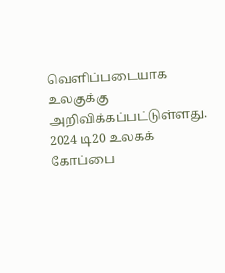வெளிப்படையாக உலகுக்கு அறிவிக்கப்பட்டுள்ளது.
2024 டி20 உலகக் கோப்பை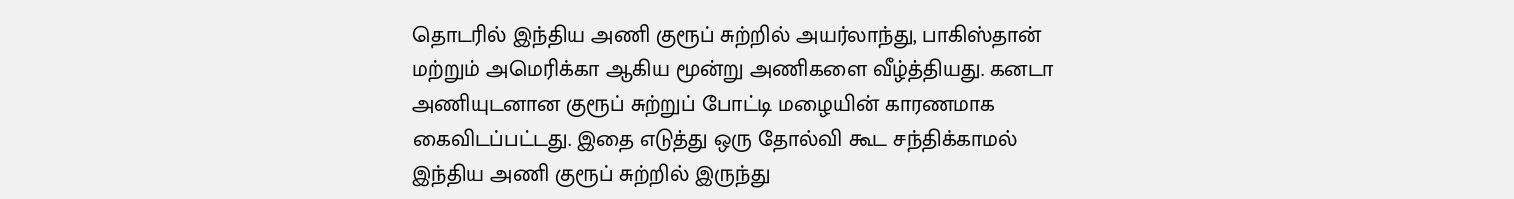தொடரில் இந்திய அணி குரூப் சுற்றில் அயர்லாந்து, பாகிஸ்தான் மற்றும் அமெரிக்கா ஆகிய மூன்று அணிகளை வீழ்த்தியது. கனடா அணியுடனான குரூப் சுற்றுப் போட்டி மழையின் காரணமாக கைவிடப்பட்டது. இதை எடுத்து ஒரு தோல்வி கூட சந்திக்காமல் இந்திய அணி குரூப் சுற்றில் இருந்து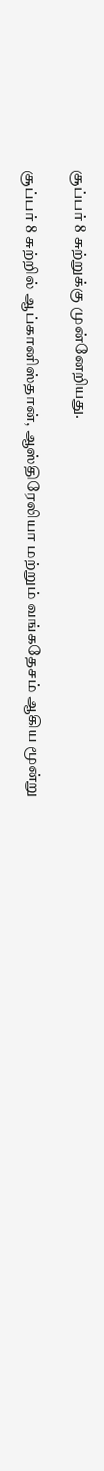சூப்பர் 8 சுற்றுக்கு முன்னேறியது.

சூப்பர் 8 சுற்றில் ஆப்கானிஸ்தான், ஆஸ்திரேலியா மற்றும் வங்கதேசம் ஆகிய மூன்று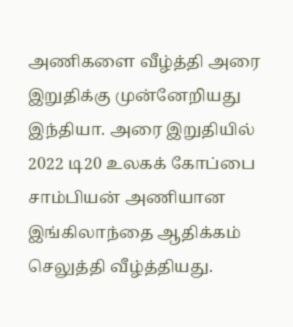அணிகளை வீழ்த்தி அரை இறுதிக்கு முன்னேறியது இந்தியா. அரை இறுதியில் 2022 டி20 உலகக் கோப்பை சாம்பியன் அணியான இங்கிலாந்தை ஆதிக்கம் செலுத்தி வீழ்த்தியது.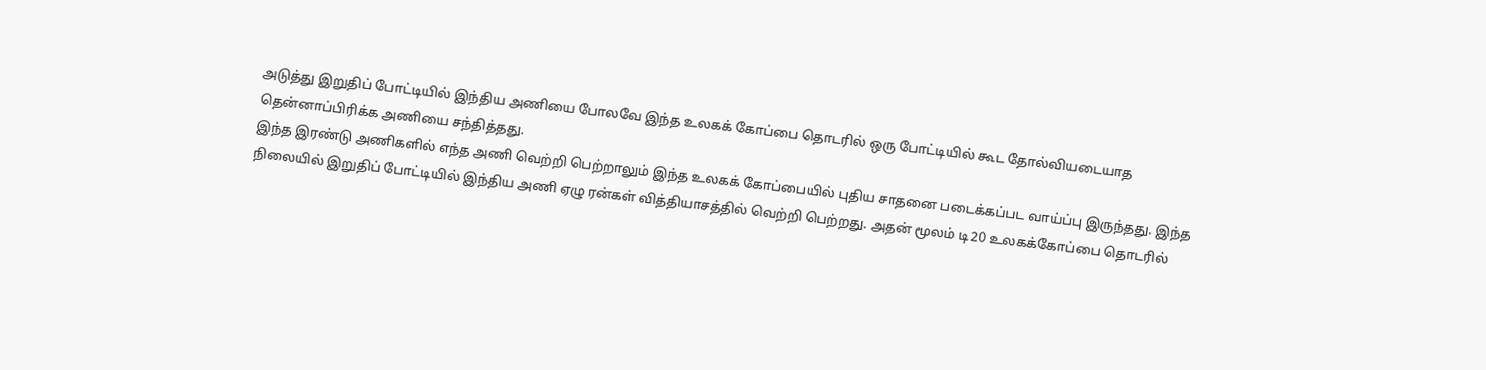அடுத்து இறுதிப் போட்டியில் இந்திய அணியை போலவே இந்த உலகக் கோப்பை தொடரில் ஒரு போட்டியில் கூட தோல்வியடையாத தென்னாப்பிரிக்க அணியை சந்தித்தது.
இந்த இரண்டு அணிகளில் எந்த அணி வெற்றி பெற்றாலும் இந்த உலகக் கோப்பையில் புதிய சாதனை படைக்கப்பட வாய்ப்பு இருந்தது. இந்த நிலையில் இறுதிப் போட்டியில் இந்திய அணி ஏழு ரன்கள் வித்தியாசத்தில் வெற்றி பெற்றது. அதன் மூலம் டி20 உலகக்கோப்பை தொடரில்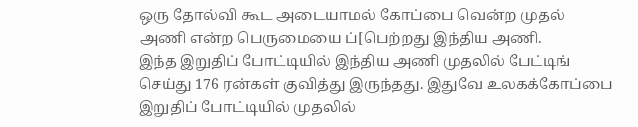ஒரு தோல்வி கூட அடையாமல் கோப்பை வென்ற முதல் அணி என்ற பெருமையை ப்[பெற்றது இந்திய அணி.
இந்த இறுதிப் போட்டியில் இந்திய அணி முதலில் பேட்டிங் செய்து 176 ரன்கள் குவித்து இருந்தது. இதுவே உலகக்கோப்பை இறுதிப் போட்டியில் முதலில்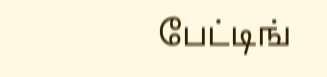பேட்டிங்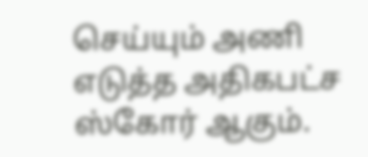செய்யும் அணி எடுத்த அதிகபட்ச ஸ்கோர் ஆகும்.